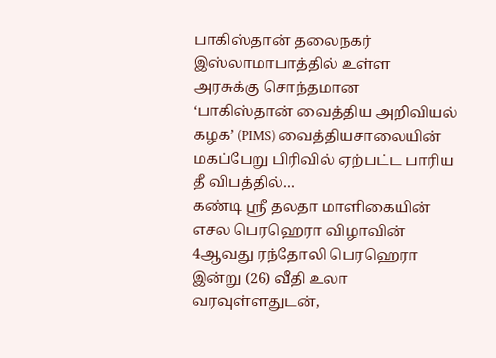பாகிஸ்தான் தலைநகர் இஸ்லாமாபாத்தில் உள்ள அரசுக்கு சொந்தமான ‘பாகிஸ்தான் வைத்திய அறிவியல் கழக’ (PIMS) வைத்தியசாலையின் மகப்பேறு பிரிவில் ஏற்பட்ட பாரிய தீ விபத்தில்…
கண்டி ஸ்ரீ தலதா மாளிகையின் எசல பெரஹெரா விழாவின் 4ஆவது ரந்தோலி பெரஹெரா இன்று (26) வீதி உலா வரவுள்ளதுடன்,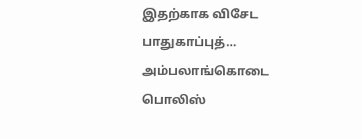இதற்காக விசேட பாதுகாப்புத்…
அம்பலாங்கொடை பொலிஸ்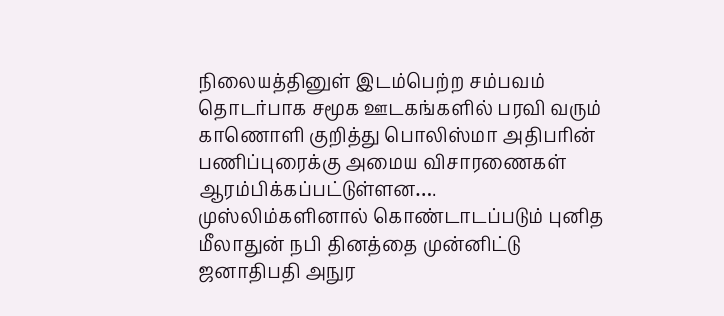நிலையத்தினுள் இடம்பெற்ற சம்பவம் தொடர்பாக சமூக ஊடகங்களில் பரவி வரும் காணொளி குறித்து பொலிஸ்மா அதிபரின் பணிப்புரைக்கு அமைய விசாரணைகள் ஆரம்பிக்கப்பட்டுள்ளன….
முஸ்லிம்களினால் கொண்டாடப்படும் புனித மீலாதுன் நபி தினத்தை முன்னிட்டு ஜனாதிபதி அநுர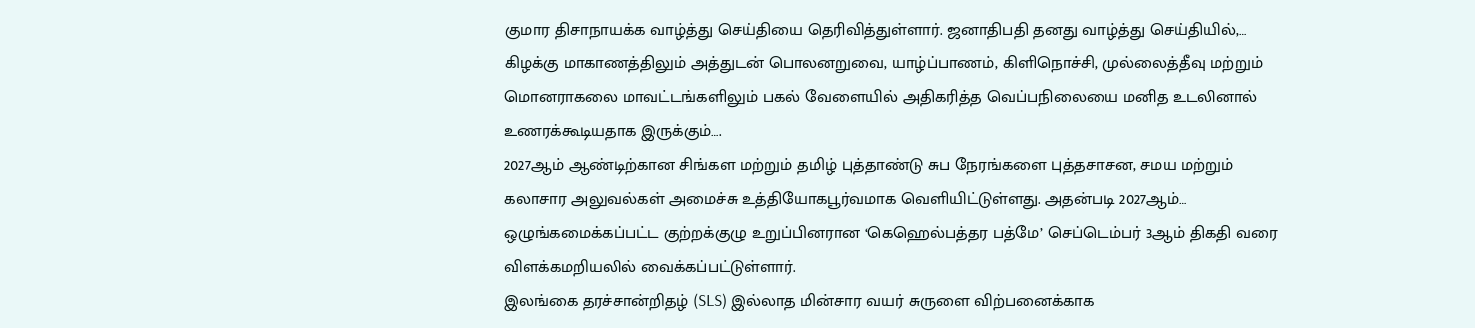குமார திசாநாயக்க வாழ்த்து செய்தியை தெரிவித்துள்ளார். ஜனாதிபதி தனது வாழ்த்து செய்தியில்,…
கிழக்கு மாகாணத்திலும் அத்துடன் பொலனறுவை, யாழ்ப்பாணம், கிளிநொச்சி, முல்லைத்தீவு மற்றும் மொனராகலை மாவட்டங்களிலும் பகல் வேளையில் அதிகரித்த வெப்பநிலையை மனித உடலினால் உணரக்கூடியதாக இருக்கும்….
2027ஆம் ஆண்டிற்கான சிங்கள மற்றும் தமிழ் புத்தாண்டு சுப நேரங்களை புத்தசாசன, சமய மற்றும் கலாசார அலுவல்கள் அமைச்சு உத்தியோகபூர்வமாக வெளியிட்டுள்ளது. அதன்படி 2027ஆம்…
ஒழுங்கமைக்கப்பட்ட குற்றக்குழு உறுப்பினரான ‘கெஹெல்பத்தர பத்மே’ செப்டெம்பர் 3ஆம் திகதி வரை விளக்கமறியலில் வைக்கப்பட்டுள்ளார்.
இலங்கை தரச்சான்றிதழ் (SLS) இல்லாத மின்சார வயர் சுருளை விற்பனைக்காக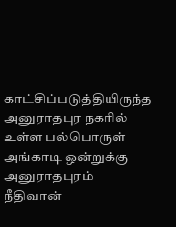காட்சிப்படுத்தியிருந்த அனுராதபுர நகரில் உள்ள பல்பொருள் அங்காடி ஒன்றுக்கு அனுராதபுரம் நீதிவான்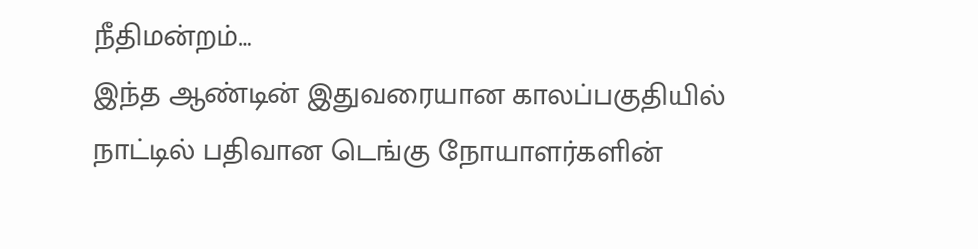நீதிமன்றம்…
இந்த ஆண்டின் இதுவரையான காலப்பகுதியில் நாட்டில் பதிவான டெங்கு நோயாளர்களின்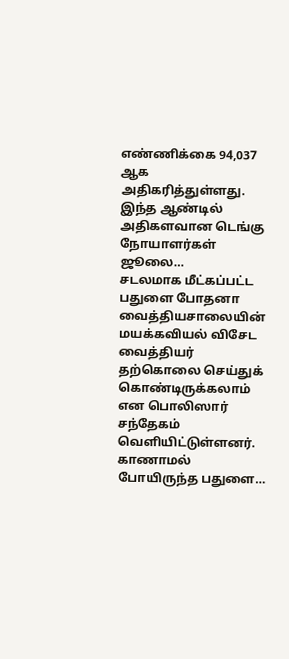எண்ணிக்கை 94,037 ஆக அதிகரித்துள்ளது. இந்த ஆண்டில் அதிகளவான டெங்கு நோயாளர்கள் ஜூலை…
சடலமாக மீட்கப்பட்ட பதுளை போதனா வைத்தியசாலையின் மயக்கவியல் விசேட வைத்தியர் தற்கொலை செய்துக் கொண்டிருக்கலாம் என பொலிஸார் சந்தேகம் வௌியிட்டுள்ளனர். காணாமல் போயிருந்த பதுளை…